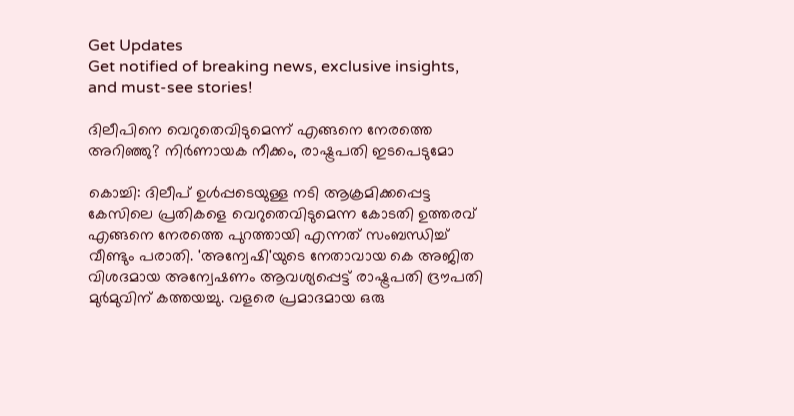Get Updates
Get notified of breaking news, exclusive insights, and must-see stories!

ദിലീപിനെ വെറുതെവിടുമെന്ന് എങ്ങനെ നേരത്തെ അറിഞ്ഞു? നിര്‍ണായക നീക്കം, രാഷ്ട്രപതി ഇടപെടുമോ

കൊച്ചി: ദിലീപ് ഉള്‍പ്പടെയുള്ള നടി ആക്രമിക്കപ്പെട്ട കേസിലെ പ്രതികളെ വെറുതെവിടുമെന്ന കോടതി ഉത്തരവ് എങ്ങനെ നേരത്തെ പുറത്തായി എന്നത് സംബന്ധിച്ച് വീണ്ടും പരാതി. 'അന്വേഷി'യുടെ നേതാവായ കെ അജിത വിശദമായ അന്വേഷണം ആവശ്യപ്പെട്ട് രാഷ്ട്രപതി ദ്രൗപതി മുര്‍മുവിന് കത്തയച്ചു. വളരെ പ്രമാദമായ ഒരു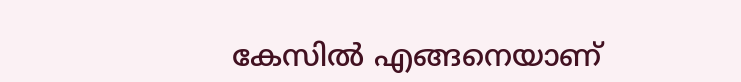കേസില്‍ എങ്ങനെയാണ്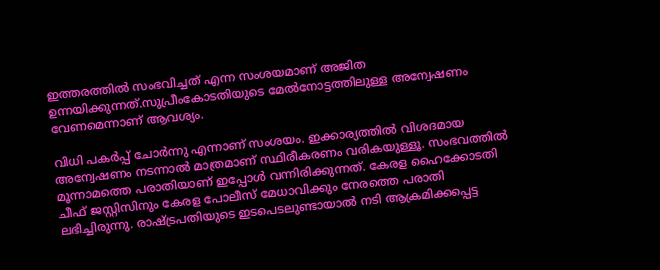ഇത്തരത്തില്‍ സംഭവിച്ചത് എന്ന സംശയമാണ് അജിത ഉന്നയിക്കുന്നത്.സുപ്രീംകോടതിയുടെ മേല്‍നോട്ടത്തിലുള്ള അന്വേഷണം വേണമെന്നാണ് ആവശ്യം.

വിധി പകര്‍പ്പ് ചോര്‍ന്നു എന്നാണ് സംശയം. ഇക്കാര്യത്തില്‍ വിശദമായ അന്വേഷണം നടന്നാല്‍ മാത്രമാണ് സ്ഥിരീകരണം വരികയുള്ളൂ. സംഭവത്തില്‍ മൂന്നാമത്തെ പരാതിയാണ് ഇപ്പോള്‍ വന്നിരിക്കുന്നത്. കേരള ഹൈക്കോടതി ചീഫ് ജസ്റ്റിസിനും കേരള പോലീസ് മേധാവിക്കും നേരത്തെ പരാതി ലഭിച്ചിരുന്നു. രാഷ്ട്രപതിയുടെ ഇടപെടലുണ്ടായാല്‍ നടി ആക്രമിക്കപ്പെട്ട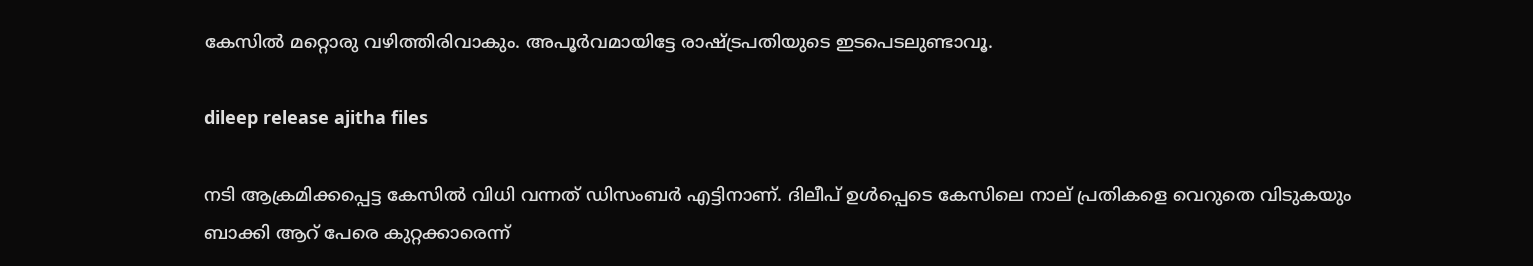കേസില്‍ മറ്റൊരു വഴിത്തിരിവാകും. അപൂര്‍വമായിട്ടേ രാഷ്ട്രപതിയുടെ ഇടപെടലുണ്ടാവൂ.

dileep release ajitha files

നടി ആക്രമിക്കപ്പെട്ട കേസില്‍ വിധി വന്നത് ഡിസംബര്‍ എട്ടിനാണ്. ദിലീപ് ഉള്‍പ്പെടെ കേസിലെ നാല് പ്രതികളെ വെറുതെ വിടുകയും ബാക്കി ആറ് പേരെ കുറ്റക്കാരെന്ന്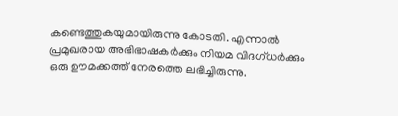കണ്ടെത്തുകയുമായിരുന്നു കോടതി. എന്നാല്‍ പ്രമുഖരായ അഭിഭാഷകര്‍ക്കും നിയമ വിദഗ്ധര്‍ക്കും ഒരു ഊമക്കത്ത് നേരത്തെ ലഭിച്ചിരുന്നു.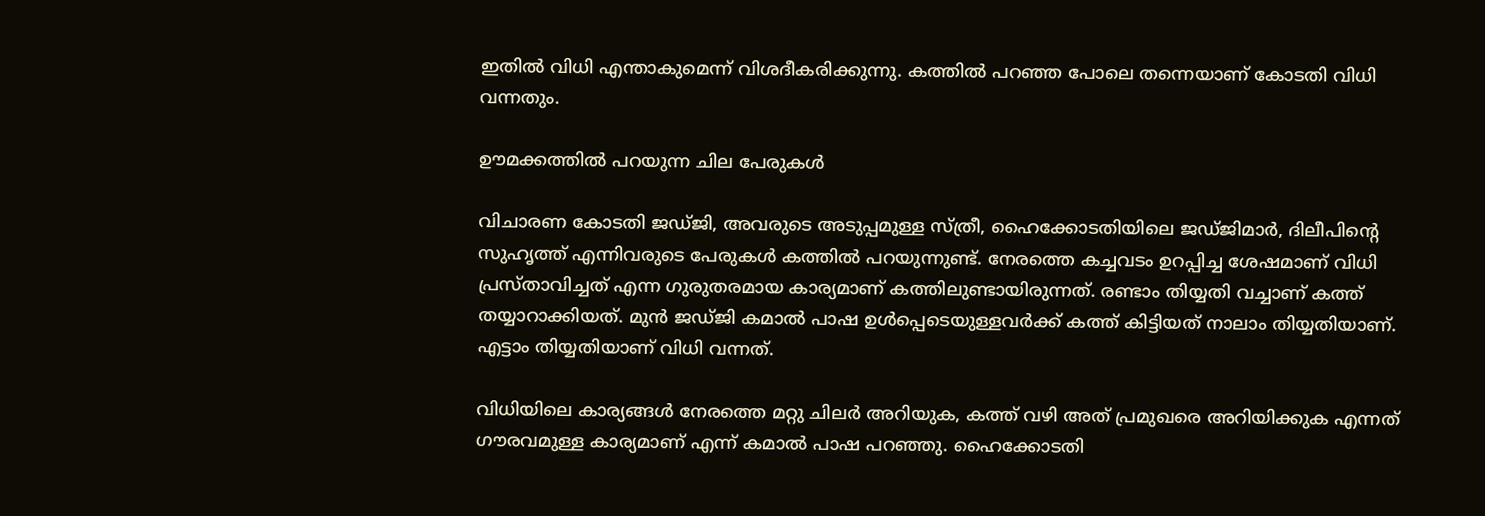ഇതില്‍ വിധി എന്താകുമെന്ന് വിശദീകരിക്കുന്നു. കത്തില്‍ പറഞ്ഞ പോലെ തന്നെയാണ് കോടതി വിധി വന്നതും.

ഊമക്കത്തില്‍ പറയുന്ന ചില പേരുകള്‍

വിചാരണ കോടതി ജഡ്ജി, അവരുടെ അടുപ്പമുള്ള സ്ത്രീ, ഹൈക്കോടതിയിലെ ജഡ്ജിമാര്‍, ദിലീപിന്റെ സുഹൃത്ത് എന്നിവരുടെ പേരുകള്‍ കത്തില്‍ പറയുന്നുണ്ട്. നേരത്തെ കച്ചവടം ഉറപ്പിച്ച ശേഷമാണ് വിധി പ്രസ്താവിച്ചത് എന്ന ഗുരുതരമായ കാര്യമാണ് കത്തിലുണ്ടായിരുന്നത്. രണ്ടാം തിയ്യതി വച്ചാണ് കത്ത് തയ്യാറാക്കിയത്. മുന്‍ ജഡ്ജി കമാല്‍ പാഷ ഉള്‍പ്പെടെയുള്ളവര്‍ക്ക് കത്ത് കിട്ടിയത് നാലാം തിയ്യതിയാണ്. എട്ടാം തിയ്യതിയാണ് വിധി വന്നത്.

വിധിയിലെ കാര്യങ്ങള്‍ നേരത്തെ മറ്റു ചിലര്‍ അറിയുക, കത്ത് വഴി അത് പ്രമുഖരെ അറിയിക്കുക എന്നത് ഗൗരവമുള്ള കാര്യമാണ് എന്ന് കമാല്‍ പാഷ പറഞ്ഞു. ഹൈക്കോടതി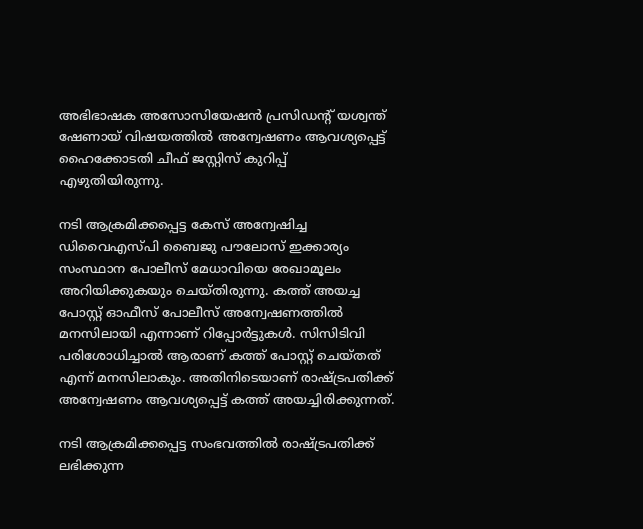അഭിഭാഷക അസോസിയേഷന്‍ പ്രസിഡന്റ് യശ്വന്ത് ഷേണായ് വിഷയത്തില്‍ അന്വേഷണം ആവശ്യപ്പെട്ട് ഹൈക്കോടതി ചീഫ് ജസ്റ്റിസ് കുറിപ്പ് എഴുതിയിരുന്നു.

നടി ആക്രമിക്കപ്പെട്ട കേസ് അന്വേഷിച്ച ഡിവൈഎസ്പി ബൈജു പൗലോസ് ഇക്കാര്യം സംസ്ഥാന പോലീസ് മേധാവിയെ രേഖാമൂലം അറിയിക്കുകയും ചെയ്തിരുന്നു. കത്ത് അയച്ച പോസ്റ്റ് ഓഫീസ് പോലീസ് അന്വേഷണത്തില്‍ മനസിലായി എന്നാണ് റിപ്പോര്‍ട്ടുകള്‍. സിസിടിവി പരിശോധിച്ചാല്‍ ആരാണ് കത്ത് പോസ്റ്റ് ചെയ്തത് എന്ന് മനസിലാകും. അതിനിടെയാണ് രാഷ്ട്രപതിക്ക് അന്വേഷണം ആവശ്യപ്പെട്ട് കത്ത് അയച്ചിരിക്കുന്നത്.

നടി ആക്രമിക്കപ്പെട്ട സംഭവത്തില്‍ രാഷ്ട്രപതിക്ക് ലഭിക്കുന്ന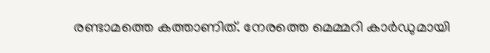രണ്ടാമത്തെ കത്താണിത്. നേരത്തെ മെമ്മറി കാര്‍ഡുമായി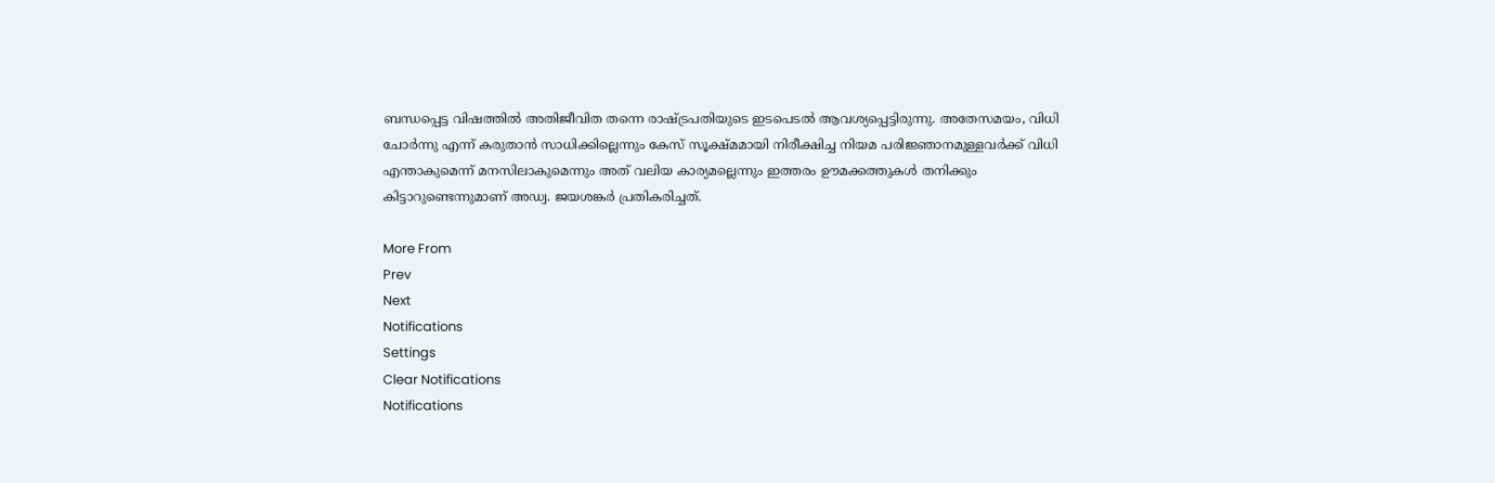ബന്ധപ്പെട്ട വിഷത്തില്‍ അതിജീവിത തന്നെ രാഷ്ട്രപതിയുടെ ഇടപെടല്‍ ആവശ്യപ്പെട്ടിരുന്നു. അതേസമയം, വിധി ചോര്‍ന്നു എന്ന് കരുതാന്‍ സാധിക്കില്ലെന്നും കേസ് സൂക്ഷ്മമായി നിരീക്ഷിച്ച നിയമ പരിജ്ഞാനമുള്ളവര്‍ക്ക് വിധി എന്താകുമെന്ന് മനസിലാകുമെന്നും അത് വലിയ കാര്യമല്ലെന്നും ഇത്തരം ഊമക്കത്തുകള്‍ തനിക്കും കിട്ടാറുണ്ടെന്നുമാണ് അഡ്വ. ജയശങ്കര്‍ പ്രതികരിച്ചത്.

More From
Prev
Next
Notifications
Settings
Clear Notifications
Notifications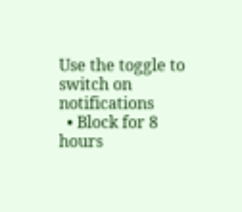Use the toggle to switch on notifications
  • Block for 8 hours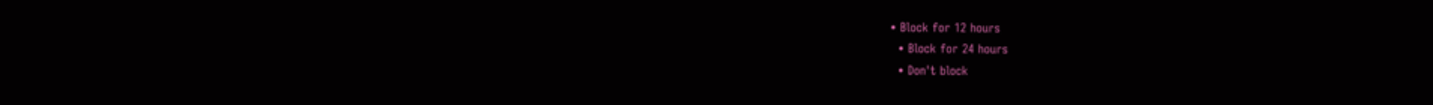• Block for 12 hours
  • Block for 24 hours
  • Don't block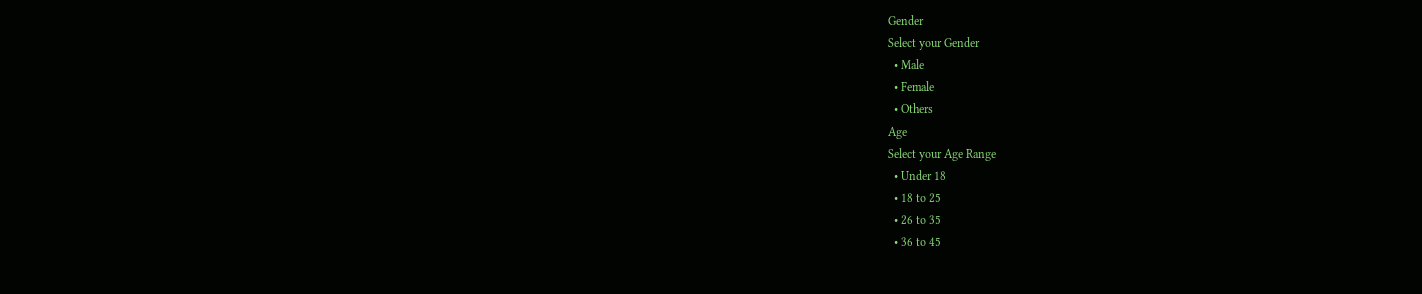Gender
Select your Gender
  • Male
  • Female
  • Others
Age
Select your Age Range
  • Under 18
  • 18 to 25
  • 26 to 35
  • 36 to 45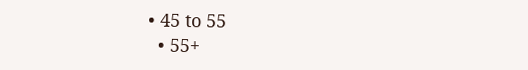• 45 to 55
  • 55+